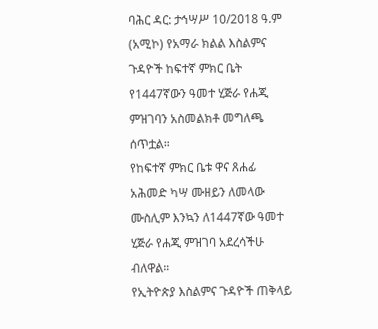ባሕር ዳር: ታኅሣሥ 10/2018 ዓ.ም (አሚኮ) የአማራ ክልል እስልምና ጉዳዮች ከፍተኛ ምክር ቤት የ1447ኛውን ዓመተ ሂጅራ የሐጂ ምዝገባን አስመልክቶ መግለጫ ሰጥቷል።
የከፍተኛ ምክር ቤቱ ዋና ጸሐፊ አሕመድ ካሣ ሙዘይን ለመላው ሙስሊም እንኳን ለ1447ኛው ዓመተ ሂጅራ የሐጂ ምዝገባ አደረሳችሁ ብለዋል።
የኢትዮጵያ እስልምና ጉዳዮች ጠቅላይ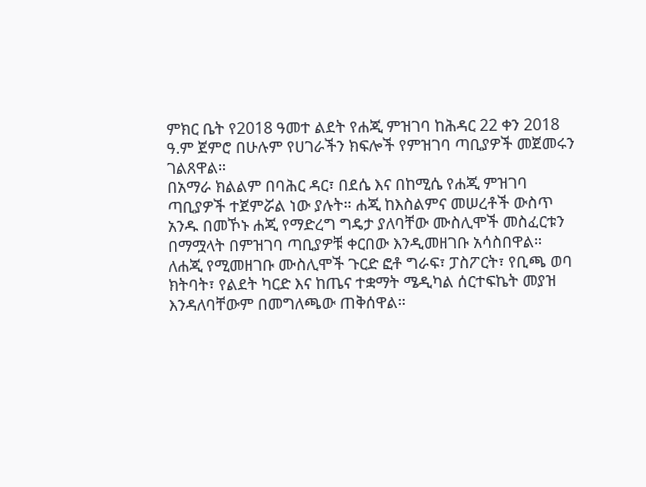ምክር ቤት የ2018 ዓመተ ልደት የሐጂ ምዝገባ ከሕዳር 22 ቀን 2018 ዓ.ም ጀምሮ በሁሉም የሀገራችን ክፍሎች የምዝገባ ጣቢያዎች መጀመሩን ገልጸዋል።
በአማራ ክልልም በባሕር ዳር፣ በደሴ እና በከሚሴ የሐጂ ምዝገባ ጣቢያዎች ተጀምሯል ነው ያሉት። ሐጂ ከእስልምና መሠረቶች ውስጥ አንዱ በመኾኑ ሐጂ የማድረግ ግዴታ ያለባቸው ሙስሊሞች መስፈርቱን በማሟላት በምዝገባ ጣቢያዎቹ ቀርበው እንዲመዘገቡ አሳስበዋል።
ለሐጂ የሚመዘገቡ ሙስሊሞች ጉርድ ፎቶ ግራፍ፣ ፓስፖርት፣ የቢጫ ወባ ክትባት፣ የልደት ካርድ እና ከጤና ተቋማት ሜዲካል ሰርተፍኬት መያዝ እንዳለባቸውም በመግለጫው ጠቅሰዋል።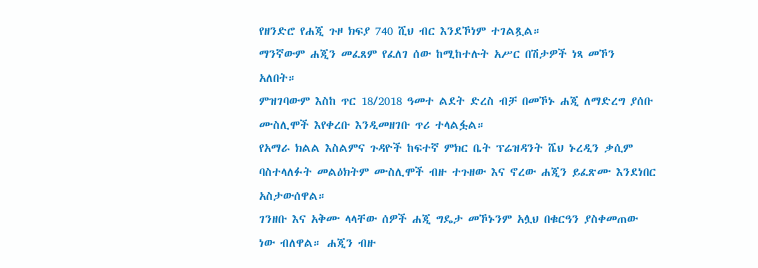የዘንድሮ የሐጂ ጉዞ ክፍያ 740 ሺህ ብር እንደኾነም ተገልጿል።
ማንኛውም ሐጂን መፈጸም የፈለገ ሰው ከሚከተሉት አሥር በሽታዎች ነጻ መኾን አለበት።
ምዝገባውም እስከ ጥር 18/2018 ዓመተ ልደት ድረስ ብቻ በመኾኑ ሐጂ ለማድረግ ያሰቡ ሙስሊሞች እየቀረቡ እንዲመዘገቡ ጥሪ ተላልፏል።
የአማራ ክልል እስልምና ጉዳዮች ከፍተኛ ምክር ቤት ፕሬዝዳንት ሼህ ኑረዲን ቃሲም ባስተላለፉት መልዕክትም ሙስሊሞች ብዙ ተጉዘው እና ኖረው ሐጂን ይፈጽሙ እንደነበር አስታውሰዋል።
ገንዘቡ እና አቅሙ ላላቸው ሰዎች ሐጂ ግዴታ መኾኑንም አሏህ በቁርዓን ያስቀመጠው ነው ብለዋል። ሐጂን ብዙ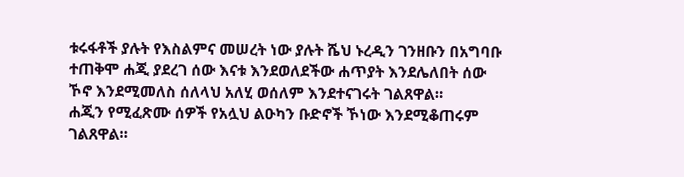ቱሩፋቶች ያሉት የእስልምና መሠረት ነው ያሉት ሼህ ኑረዲን ገንዘቡን በአግባቡ ተጠቅሞ ሐጂ ያደረገ ሰው እናቱ እንደወለደችው ሐጥያት እንደሌለበት ሰው ኾኖ እንደሚመለስ ሰለላህ አለሂ ወሰለም እንደተናገሩት ገልጸዋል።
ሐጂን የሚፈጽሙ ሰዎች የአሏህ ልዑካን ቡድኖች ኾነው እንደሚቆጠሩም ገልጸዋል።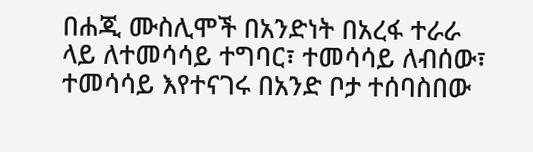በሐጂ ሙስሊሞች በአንድነት በአረፋ ተራራ ላይ ለተመሳሳይ ተግባር፣ ተመሳሳይ ለብሰው፣ ተመሳሳይ እየተናገሩ በአንድ ቦታ ተሰባስበው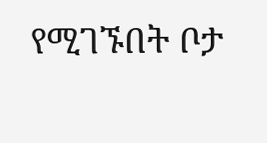የሚገኙበት ቦታ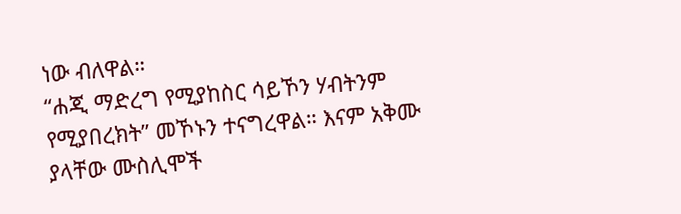ነው ብለዋል።
“ሐጂ ማድረግ የሚያከስር ሳይኾን ሃብትንም የሚያበረክት” መኾኑን ተናግረዋል። እናም አቅሙ ያላቸው ሙስሊሞች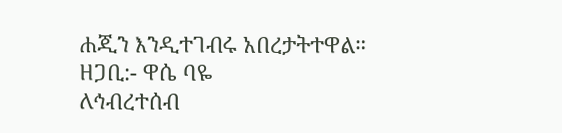ሐጂን እንዲተገብሩ አበረታትተዋል።
ዘጋቢ:- ዋሴ ባዬ
ለኅብረተሰብ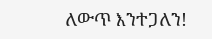ለውጥ እንተጋለን!